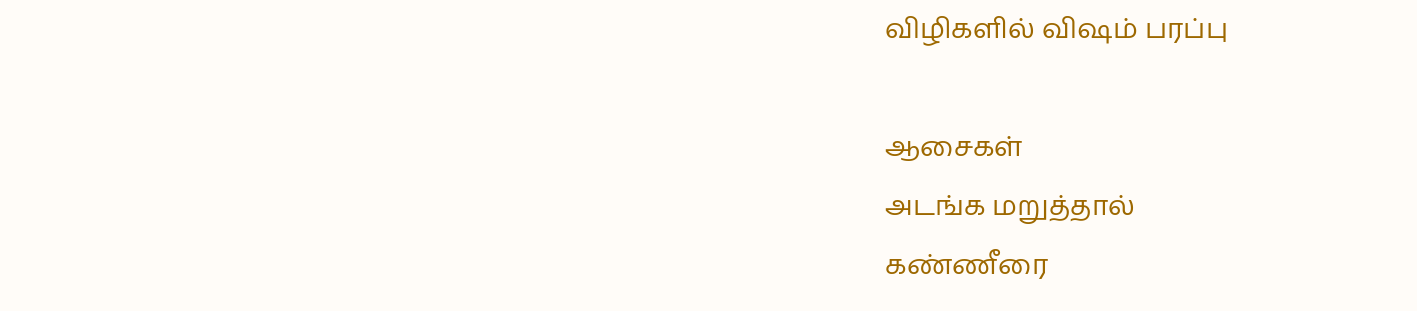விழிகளில் விஷம் பரப்பு

ஆசைகள்
அடங்க மறுத்தால்
கண்ணீரை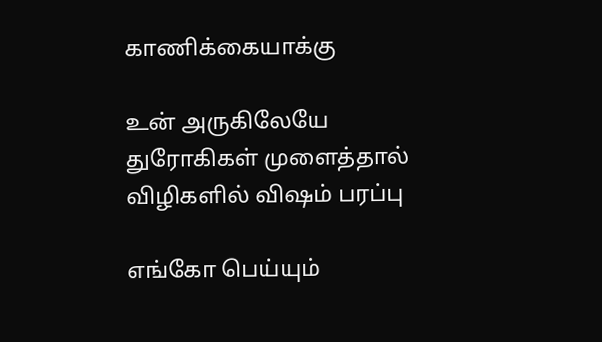காணிக்கையாக்கு

உன் அருகிலேயே
துரோகிகள் முளைத்தால்
விழிகளில் விஷம் பரப்பு

எங்கோ பெய்யும்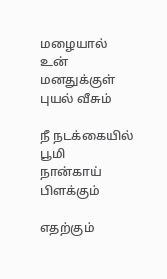மழையால்
உன் மனதுக்குள்
புயல் வீசும்

நீ நடக்கையில் பூமி
நான்காய்
பிளக்கும்

எதற்கும்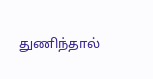துணிந்தால்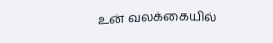உன் வலக்கையில்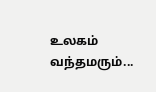உலகம் வந்தமரும்...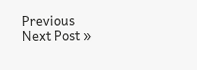Previous
Next Post »